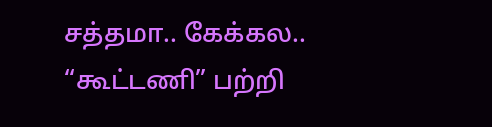சத்தமா.. கேக்கல.. “கூட்டணி” பற்றி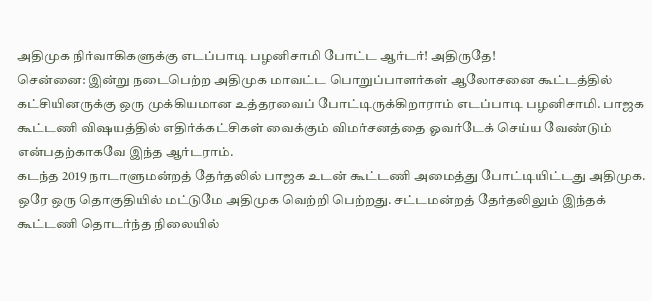அதிமுக நிர்வாகிகளுக்கு எடப்பாடி பழனிசாமி போட்ட ஆர்டர்! அதிருதே!
சென்னை: இன்று நடைபெற்ற அதிமுக மாவட்ட பொறுப்பாளர்கள் ஆலோசனை கூட்டத்தில் கட்சியினருக்கு ஒரு முக்கியமான உத்தரவைப் போட்டிருக்கிறாராம் எடப்பாடி பழனிசாமி. பாஜக கூட்டணி விஷயத்தில் எதிர்க்கட்சிகள் வைக்கும் விமர்சனத்தை ஓவர்டேக் செய்ய வேண்டும் என்பதற்காகவே இந்த ஆர்டராம்.
கடந்த 2019 நாடாளுமன்றத் தேர்தலில் பாஜக உடன் கூட்டணி அமைத்து போட்டியிட்டது அதிமுக. ஒரே ஒரு தொகுதியில் மட்டுமே அதிமுக வெற்றி பெற்றது. சட்டமன்றத் தேர்தலிலும் இந்தக் கூட்டணி தொடர்ந்த நிலையில்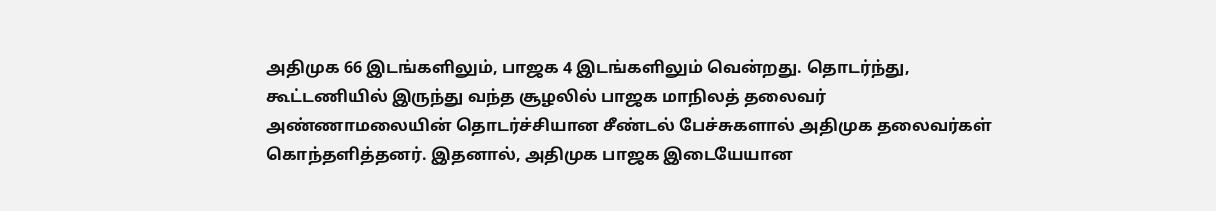அதிமுக 66 இடங்களிலும், பாஜக 4 இடங்களிலும் வென்றது. தொடர்ந்து, கூட்டணியில் இருந்து வந்த சூழலில் பாஜக மாநிலத் தலைவர் அண்ணாமலையின் தொடர்ச்சியான சீண்டல் பேச்சுகளால் அதிமுக தலைவர்கள் கொந்தளித்தனர். இதனால், அதிமுக பாஜக இடையேயான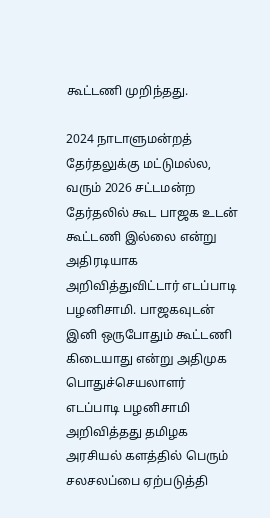கூட்டணி முறிந்தது.

2024 நாடாளுமன்றத் தேர்தலுக்கு மட்டுமல்ல, வரும் 2026 சட்டமன்ற தேர்தலில் கூட பாஜக உடன் கூட்டணி இல்லை என்று அதிரடியாக அறிவித்துவிட்டார் எடப்பாடி பழனிசாமி. பாஜகவுடன் இனி ஒருபோதும் கூட்டணி கிடையாது என்று அதிமுக பொதுச்செயலாளர் எடப்பாடி பழனிசாமி அறிவித்தது தமிழக அரசியல் களத்தில் பெரும் சலசலப்பை ஏற்படுத்தி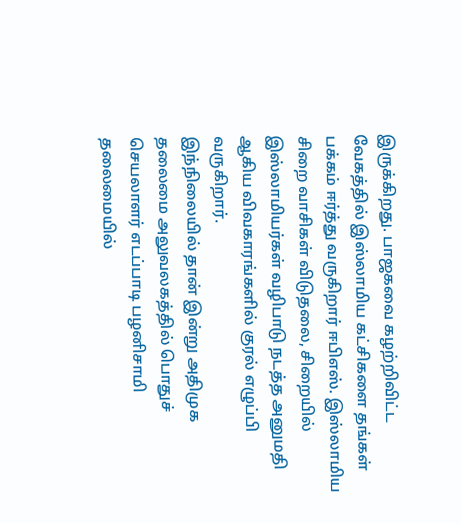இருக்கிறது. பாஜகவை கழற்றிவிட்ட வேகத்தில் இஸ்லாமிய கட்சிகளை தங்கள் பக்கம் ஈர்த்து வருகிறார் ஈபிஎஸ். இஸ்லாமிய சிறை வாசிகள் விடுதலை, சிறையில் இஸ்லாமியர்கள் வழிபாடு நடத்த அனுமதி ஆகிய விவகாரங்களில் குரல் எழுப்பி வருகிறார்.
இந்நிலையில் தான் இன்று அதிமுக தலைமை அலுவலகத்தில் பொதுச் செயலாளர் எடப்பாடி பழனிசாமி தலைமையில்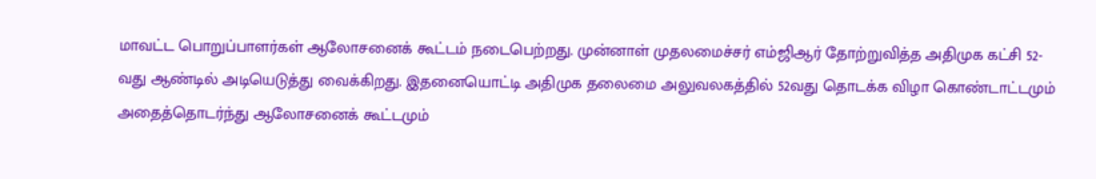மாவட்ட பொறுப்பாளர்கள் ஆலோசனைக் கூட்டம் நடைபெற்றது. முன்னாள் முதலமைச்சர் எம்ஜிஆர் தோற்றுவித்த அதிமுக கட்சி 52-வது ஆண்டில் அடியெடுத்து வைக்கிறது. இதனையொட்டி அதிமுக தலைமை அலுவலகத்தில் 52வது தொடக்க விழா கொண்டாட்டமும் அதைத்தொடர்ந்து ஆலோசனைக் கூட்டமும்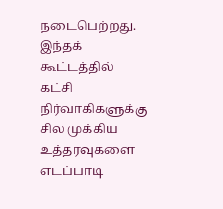நடைபெற்றது. இந்தக் கூட்டத்தில் கட்சி நிர்வாகிகளுக்கு சில முக்கிய உத்தரவுகளை எடப்பாடி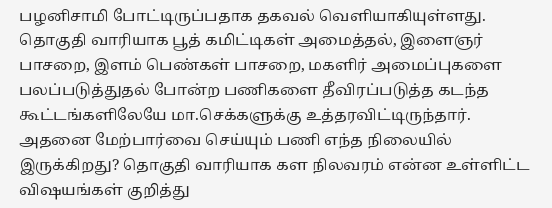பழனிசாமி போட்டிருப்பதாக தகவல் வெளியாகியுள்ளது.
தொகுதி வாரியாக பூத் கமிட்டிகள் அமைத்தல், இளைஞர் பாசறை, இளம் பெண்கள் பாசறை, மகளிர் அமைப்புகளை பலப்படுத்துதல் போன்ற பணிகளை தீவிரப்படுத்த கடந்த கூட்டங்களிலேயே மா.செக்களுக்கு உத்தரவிட்டிருந்தார். அதனை மேற்பார்வை செய்யும் பணி எந்த நிலையில் இருக்கிறது? தொகுதி வாரியாக கள நிலவரம் என்ன உள்ளிட்ட விஷயங்கள் குறித்து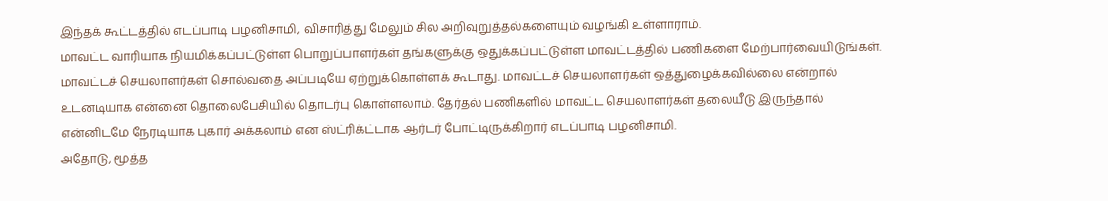இந்தக் கூட்டத்தில் எடப்பாடி பழனிசாமி, விசாரித்து மேலும் சில அறிவுறுத்தல்களையும் வழங்கி உள்ளாராம்.
மாவட்ட வாரியாக நியமிக்கப்பட்டுள்ள பொறுப்பாளர்கள் தங்களுக்கு ஒதுக்கப்பட்டுள்ள மாவட்டத்தில் பணிகளை மேற்பார்வையிடுங்கள். மாவட்டச் செயலாளர்கள் சொல்வதை அப்படியே ஏற்றுக்கொள்ளக் கூடாது. மாவட்டச் செயலாளர்கள் ஒத்துழைக்கவில்லை என்றால் உடனடியாக என்னை தொலைபேசியில் தொடர்பு கொள்ளலாம். தேர்தல் பணிகளில் மாவட்ட செயலாளர்கள் தலையீடு இருந்தால் என்னிடமே நேரடியாக புகார் அக்கலாம் என ஸ்ட்ரிக்ட்டாக ஆர்டர் போட்டிருக்கிறார் எடப்பாடி பழனிசாமி.
அதோடு, மூத்த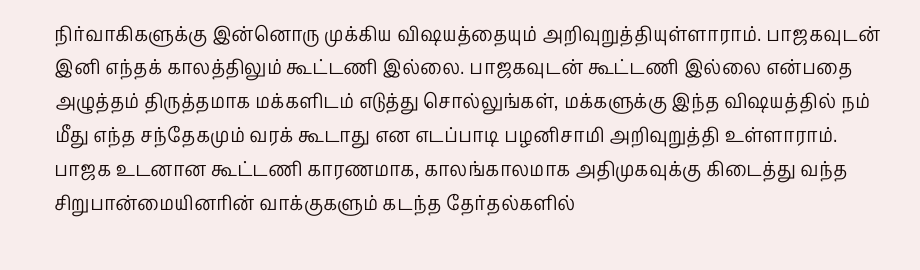நிர்வாகிகளுக்கு இன்னொரு முக்கிய விஷயத்தையும் அறிவுறுத்தியுள்ளாராம். பாஜகவுடன் இனி எந்தக் காலத்திலும் கூட்டணி இல்லை. பாஜகவுடன் கூட்டணி இல்லை என்பதை அழுத்தம் திருத்தமாக மக்களிடம் எடுத்து சொல்லுங்கள், மக்களுக்கு இந்த விஷயத்தில் நம் மீது எந்த சந்தேகமும் வரக் கூடாது என எடப்பாடி பழனிசாமி அறிவுறுத்தி உள்ளாராம்.
பாஜக உடனான கூட்டணி காரணமாக, காலங்காலமாக அதிமுகவுக்கு கிடைத்து வந்த சிறுபான்மையினரின் வாக்குகளும் கடந்த தேர்தல்களில்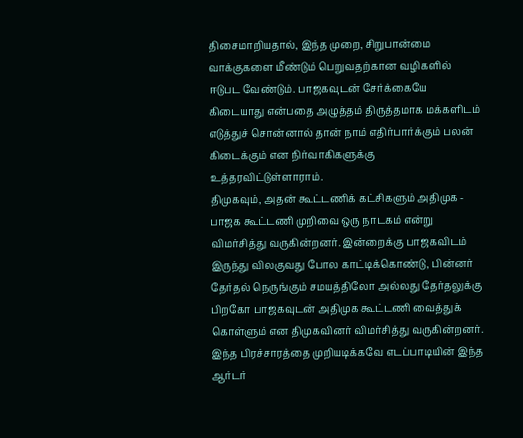திசைமாறியதால், இந்த முறை, சிறுபான்மை வாக்குகளை மீண்டும் பெறுவதற்கான வழிகளில் ஈடுபட வேண்டும். பாஜகவுடன் சேர்க்கையே கிடையாது என்பதை அழுத்தம் திருத்தமாக மக்களிடம் எடுத்துச் சொன்னால் தான் நாம் எதிர்பார்க்கும் பலன் கிடைக்கும் என நிர்வாகிகளுக்கு உத்தரவிட்டுள்ளாராம்.
திமுகவும், அதன் கூட்டணிக் கட்சிகளும் அதிமுக - பாஜக கூட்டணி முறிவை ஒரு நாடகம் என்று விமர்சித்து வருகின்றனர். இன்றைக்கு பாஜகவிடம் இருந்து விலகுவது போல காட்டிக்கொண்டு, பின்னர் தேர்தல் நெருங்கும் சமயத்திலோ அல்லது தேர்தலுக்கு பிறகோ பாஜகவுடன் அதிமுக கூட்டணி வைத்துக் கொள்ளும் என திமுகவினர் விமர்சித்து வருகின்றனர். இந்த பிரச்சாரத்தை முறியடிக்கவே எடப்பாடியின் இந்த ஆர்டர்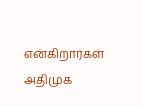என்கிறார்கள் அதிமுக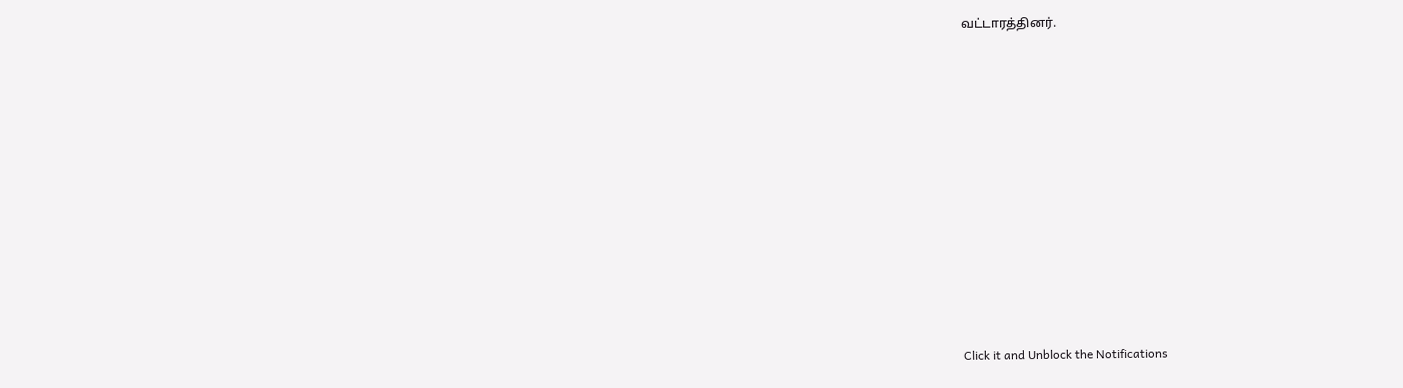வட்டாரத்தினர்.












Click it and Unblock the Notifications